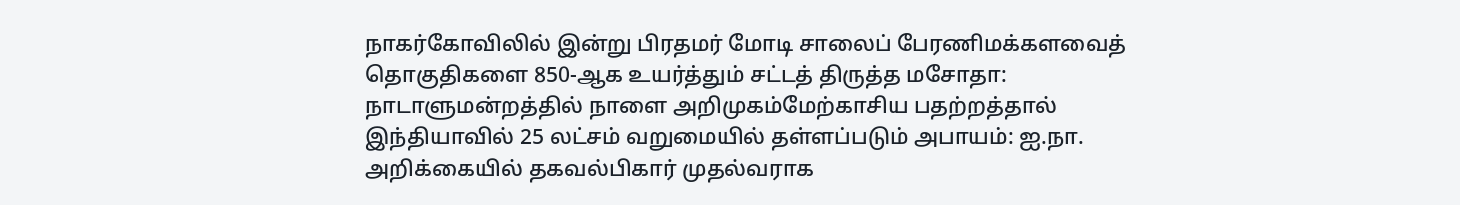நாகர்கோவிலில் இன்று பிரதமர் மோடி சாலைப் பேரணிமக்களவைத் தொகுதிகளை 850-ஆக உயர்த்தும் சட்டத் திருத்த மசோதா: நாடாளுமன்றத்தில் நாளை அறிமுகம்மேற்காசிய பதற்றத்தால் இந்தியாவில் 25 லட்சம் வறுமையில் தள்ளப்படும் அபாயம்: ஐ.நா. அறிக்கையில் தகவல்பிகார் முதல்வராக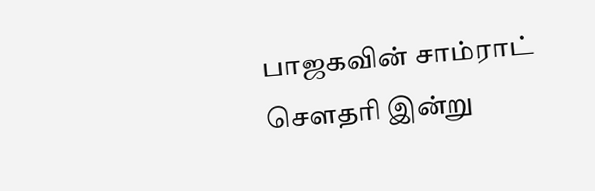பாஜகவின் சாம்ராட் செளதரி இன்று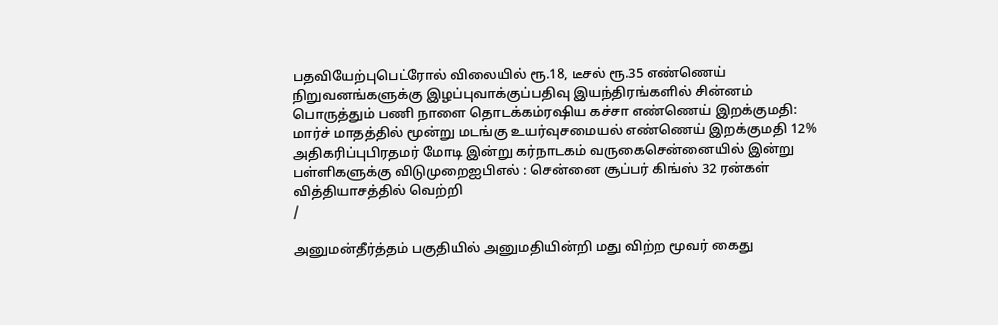பதவியேற்புபெட்ரோல் விலையில் ரூ.18, டீசல் ரூ.35 எண்ணெய் நிறுவனங்களுக்கு இழப்புவாக்குப்பதிவு இயந்திரங்களில் சின்னம் பொருத்தும் பணி நாளை தொடக்கம்ரஷிய கச்சா எண்ணெய் இறக்குமதி: மார்ச் மாதத்தில் மூன்று மடங்கு உயர்வுசமையல் எண்ணெய் இறக்குமதி 12% அதிகரிப்புபிரதமர் மோடி இன்று கர்நாடகம் வருகைசென்னையில் இன்று பள்ளிகளுக்கு விடுமுறைஐபிஎல் : சென்னை சூப்பர் கிங்ஸ் 32 ரன்கள் வித்தியாசத்தில் வெற்றி
/

அனுமன்தீர்த்தம் பகுதியில் அனுமதியின்றி மது விற்ற மூவர் கைது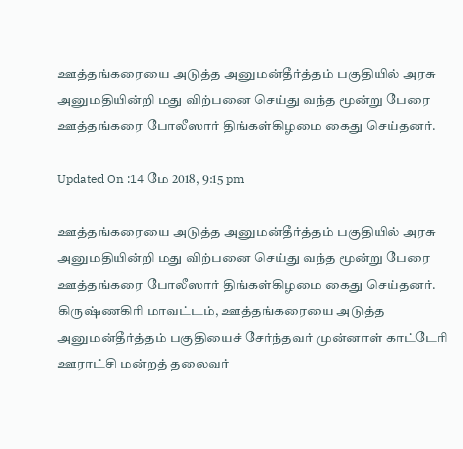ஊத்தங்கரையை அடுத்த அனுமன்தீர்த்தம் பகுதியில் அரசு அனுமதியின்றி மது விற்பனை செய்து வந்த மூன்று பேரை ஊத்தங்கரை போலீஸார் திங்கள்கிழமை கைது செய்தனர்.

Updated On :14 மே 2018, 9:15 pm

ஊத்தங்கரையை அடுத்த அனுமன்தீர்த்தம் பகுதியில் அரசு அனுமதியின்றி மது விற்பனை செய்து வந்த மூன்று பேரை ஊத்தங்கரை போலீஸார் திங்கள்கிழமை கைது செய்தனர்.
கிருஷ்ணகிரி மாவட்டம், ஊத்தங்கரையை அடுத்த அனுமன்தீர்த்தம் பகுதியைச் சேர்ந்தவர் முன்னாள் காட்டேரி ஊராட்சி மன்றத் தலைவர்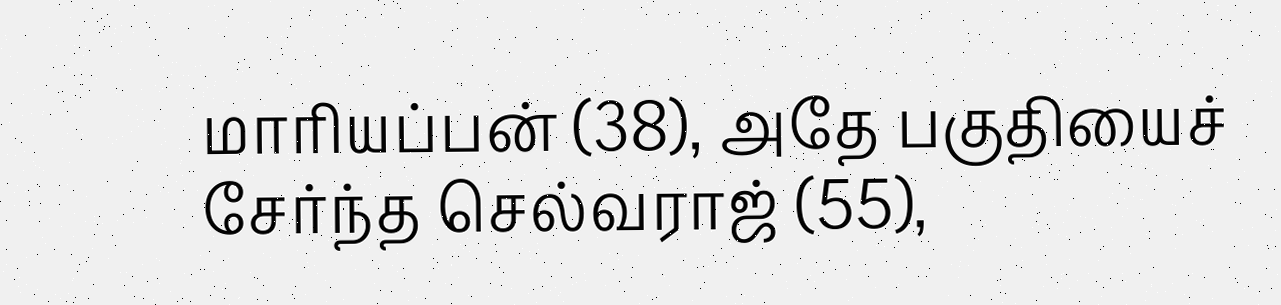மாரியப்பன் (38), அதே பகுதியைச் சேர்ந்த செல்வராஜ் (55),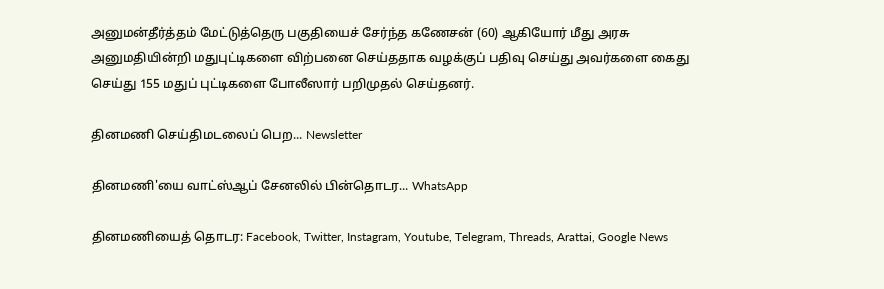அனுமன்தீர்த்தம் மேட்டுத்தெரு பகுதியைச் சேர்ந்த கணேசன் (60) ஆகியோர் மீது அரசு அனுமதியின்றி மதுபுட்டிகளை விற்பனை செய்ததாக வழக்குப் பதிவு செய்து அவர்களை கைது செய்து 155 மதுப் புட்டிகளை போலீஸார் பறிமுதல் செய்தனர்.

தினமணி செய்திமடலைப் பெற... Newsletter

தினமணி'யை வாட்ஸ்ஆப் சேனலில் பின்தொடர... WhatsApp

தினமணியைத் தொடர: Facebook, Twitter, Instagram, Youtube, Telegram, Threads, Arattai, Google News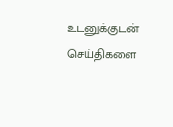உடனுக்குடன் செய்திகளை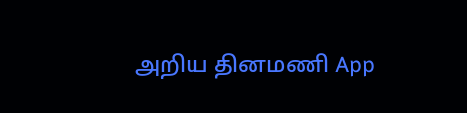அறிய தினமணி App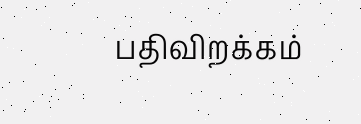பதிவிறக்கம்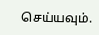செய்யவும்.